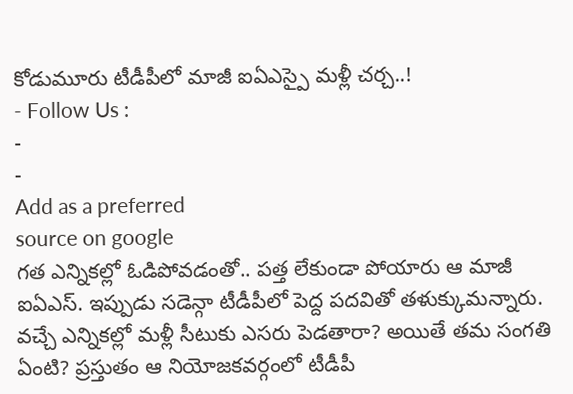కోడుమూరు టీడీపీలో మాజీ ఐఏఎస్పై మళ్లీ చర్చ..!
- Follow Us :
-
-
Add as a preferred
source on google
గత ఎన్నికల్లో ఓడిపోవడంతో.. పత్త లేకుండా పోయారు ఆ మాజీ ఐఏఎస్. ఇప్పుడు సడెన్గా టీడీపీలో పెద్ద పదవితో తళుక్కుమన్నారు. వచ్చే ఎన్నికల్లో మళ్లీ సీటుకు ఎసరు పెడతారా? అయితే తమ సంగతి ఏంటి? ప్రస్తుతం ఆ నియోజకవర్గంలో టీడీపీ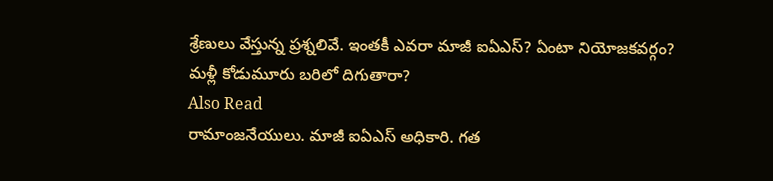శ్రేణులు వేస్తున్న ప్రశ్నలివే. ఇంతకీ ఎవరా మాజీ ఐఏఎస్? ఏంటా నియోజకవర్గం?
మళ్లీ కోడుమూరు బరిలో దిగుతారా?
Also Read
రామాంజనేయులు. మాజీ ఐఏఎస్ అధికారి. గత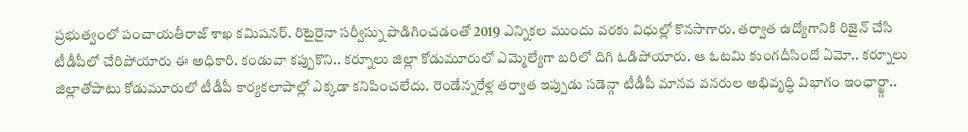ప్రభుత్వంలో పంచాయతీరాజ్ శాఖ కమిషనర్. రిటైరైనా సర్వీస్ను పొడిగించడంతో 2019 ఎన్నికల ముందు వరకు విధుల్లో కొనసాగారు. తర్వాత ఉద్యోగానికి రిజైన్ చేసి టీడీపీలో చేరిపోయారు ఈ అధికారి. కండువా కప్పుకొని.. కర్నూలు జిల్లా కోడుమూరులో ఎమ్మెల్యేగా బరిలో దిగి ఓడిపోయారు. ఆ ఓటమి కుంగదీసిందో ఏమో.. కర్నూలు జిల్లాతోపాటు కోడుమూరులో టీడీపీ కార్యకలాపాల్లో ఎక్కడా కనిపించలేదు. రెండేన్నరేళ్ల తర్వాత ఇప్పుడు సడెన్గా టీడీపీ మానవ వనరుల అభివృద్ధి విభాగం ఇంఛార్జ్గా..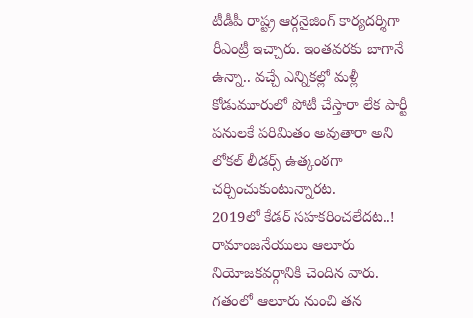టీడీపీ రాష్ట్ర ఆర్గనైజింగ్ కార్యదర్శిగా రీఎంట్రీ ఇచ్చారు. ఇంతవరకు బాగానే ఉన్నా.. వచ్చే ఎన్నికల్లో మళ్లీ కోడుమూరులో పోటీ చేస్తారా లేక పార్టీ పనులకే పరిమితం అవుతారా అని లోకల్ లీడర్స్ ఉత్కంఠగా చర్చించుకుంటున్నారట.
2019లో కేడర్ సహకరించలేదట..!
రామాంజనేయులు ఆలూరు నియోజకవర్గానికి చెందిన వారు. గతంలో ఆలూరు నుంచి తన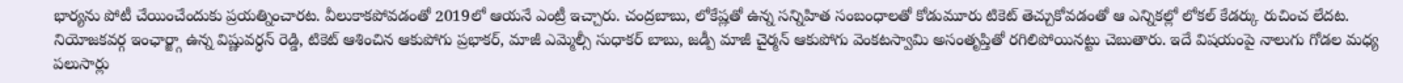భార్యను పోటీ చేయించేందుకు ప్రయత్నించారట. వీలుకాకపోవడంతో 2019లో ఆయనే ఎంట్రీ ఇచ్చారు. చంద్రబాబు, లోకేష్లతో ఉన్న సన్నిహిత సంబంధాలతో కోడుమూరు టికెట్ తెచ్చుకోవడంతో ఆ ఎన్నికల్లో లోకల్ కేడర్కు రుచించ లేదట. నియోజకవర్గ ఇంఛార్జ్గా ఉన్న విష్ణువర్ధన్ రెడ్డి, టికెట్ ఆశించిన ఆకుపోగు ప్రభాకర్, మాజీ ఎమ్మెల్సీ సుధాకర్ బాబు, జడ్పీ మాజీ చైర్మన్ ఆకుపోగు వెంకటస్వామి అసంతృప్తితో రగిలిపోయినట్టు చెబుతారు. ఇదే విషయంపై నాలుగు గోడల మధ్య పలుసార్లు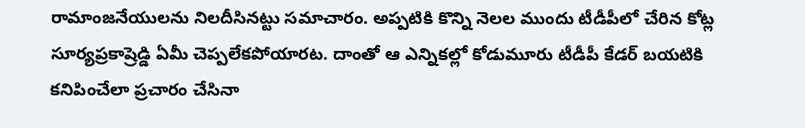రామాంజనేయులను నిలదీసినట్టు సమాచారం. అప్పటికి కొన్ని నెలల ముందు టీడీపీలో చేరిన కోట్ల సూర్యప్రకాష్రెడ్డి ఏమీ చెప్పలేకపోయారట. దాంతో ఆ ఎన్నికల్లో కోడుమూరు టీడీపీ కేడర్ బయటికి కనిపించేలా ప్రచారం చేసినా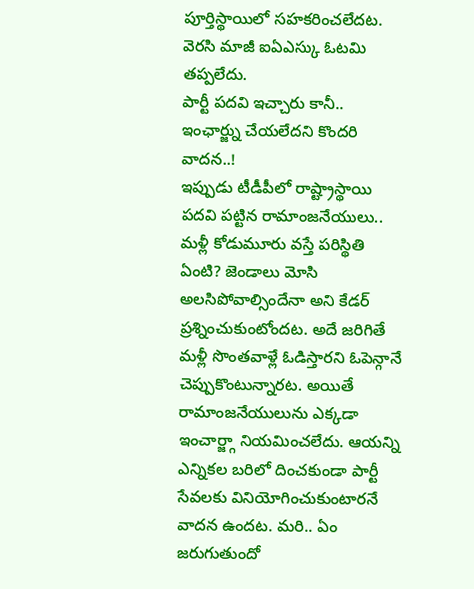పూర్తిస్థాయిలో సహకరించలేదట. వెరసి మాజీ ఐఏఎస్కు ఓటమి తప్పలేదు.
పార్టీ పదవి ఇచ్చారు కానీ.. ఇంఛార్జ్ను చేయలేదని కొందరి వాదన..!
ఇప్పుడు టీడీపీలో రాష్ట్రాస్థాయి పదవి పట్టిన రామాంజనేయులు.. మళ్లీ కోడుమూరు వస్తే పరిస్థితి ఏంటి? జెండాలు మోసి అలసిపోవాల్సిందేనా అని కేడర్ ప్రశ్నించుకుంటోందట. అదే జరిగితే మళ్లీ సొంతవాళ్లే ఓడిస్తారని ఓపెన్గానే చెప్పుకొంటున్నారట. అయితే రామాంజనేయులును ఎక్కడా ఇంచార్జ్గా నియమించలేదు. ఆయన్ని ఎన్నికల బరిలో దించకుండా పార్టీ సేవలకు వినియోగించుకుంటారనే వాదన ఉందట. మరి.. ఏం జరుగుతుందో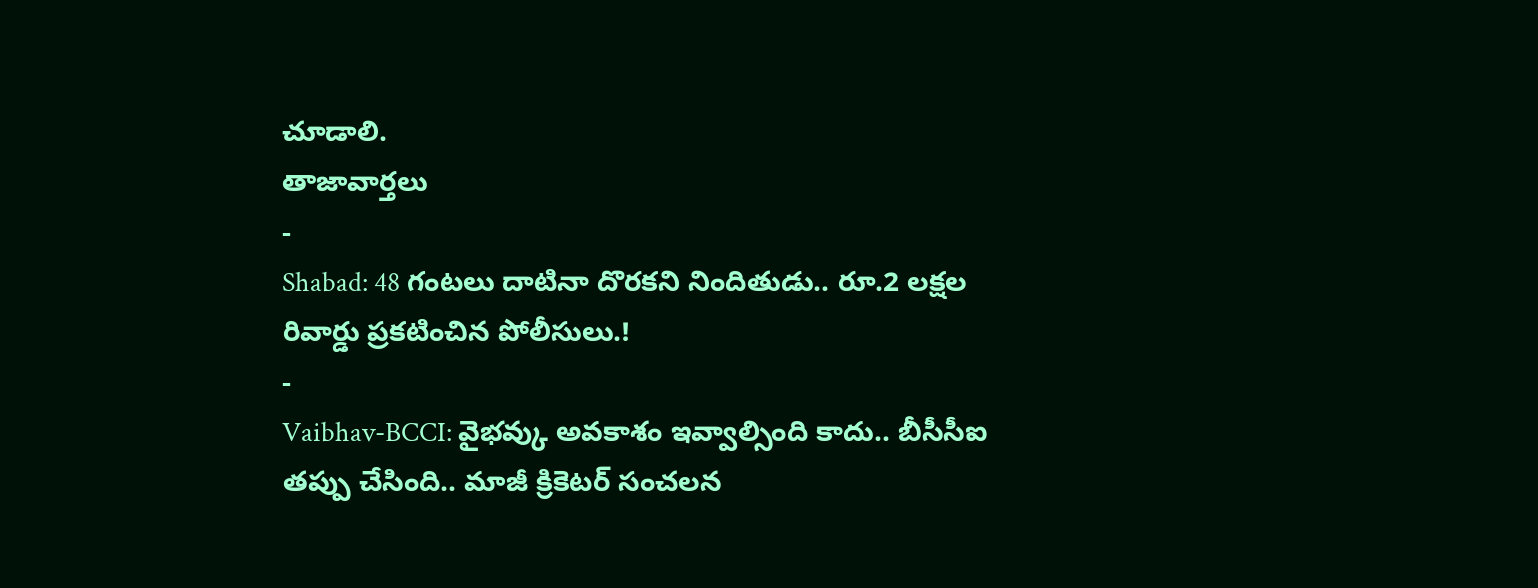చూడాలి.
తాజావార్తలు
-
Shabad: 48 గంటలు దాటినా దొరకని నిందితుడు.. రూ.2 లక్షల రివార్డు ప్రకటించిన పోలీసులు.!
-
Vaibhav-BCCI: వైభవ్కు అవకాశం ఇవ్వాల్సింది కాదు.. బీసీసీఐ తప్పు చేసింది.. మాజీ క్రికెటర్ సంచలన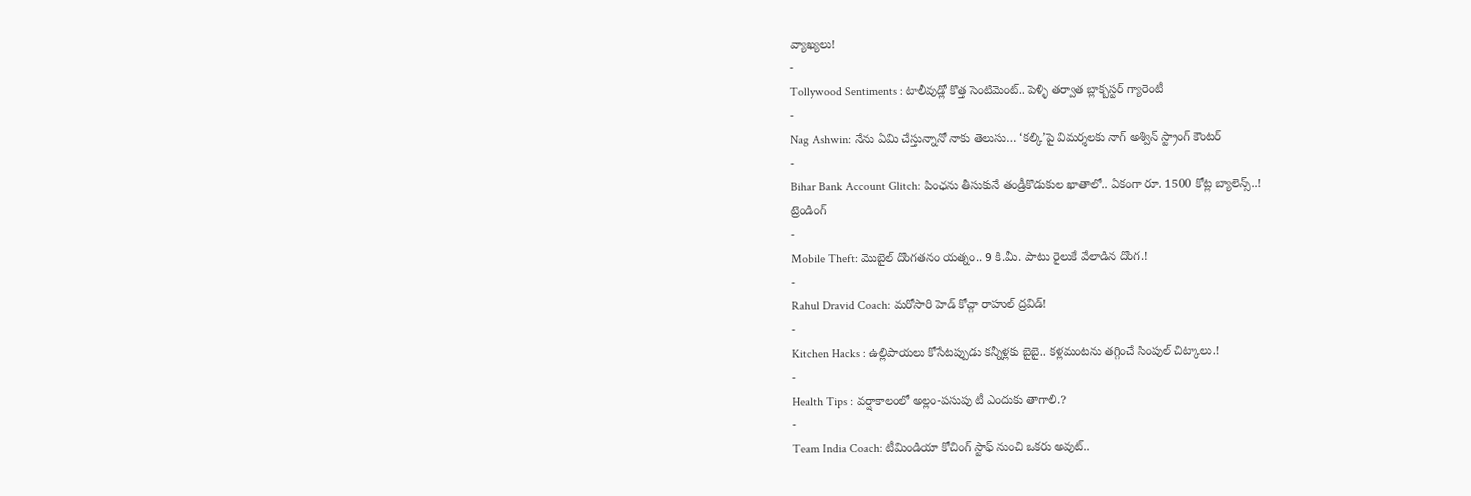వ్యాఖ్యలు!
-
Tollywood Sentiments : టాలీవుడ్లో కొత్త సెంటిమెంట్.. పెళ్ళి తర్వాత బ్లాక్బస్టర్ గ్యారెంటీ
-
Nag Ashwin: నేను ఏమి చేస్తున్నానో నాకు తెలుసు… ‘కల్కి’పై విమర్శలకు నాగ్ అశ్విన్ స్ట్రాంగ్ కౌంటర్
-
Bihar Bank Account Glitch: పింఛను తీసుకునే తండ్రీకొడుకుల ఖాతాలో.. ఏకంగా రూ. 1500 కోట్ల బ్యాలెన్స్..!
ట్రెండింగ్
-
Mobile Theft: మొబైల్ దొంగతనం యత్నం.. 9 కి.మీ. పాటు రైలుకే వేలాడిన దొంగ.!
-
Rahul Dravid Coach: మరోసారి హెడ్ కోచ్గా రాహుల్ ద్రవిడ్!
-
Kitchen Hacks : ఉల్లిపాయలు కోసేటప్పుడు కన్నీళ్లకు బైబై.. కళ్లమంటను తగ్గించే సింపుల్ చిట్కాలు.!
-
Health Tips : వర్షాకాలంలో అల్లం-పసుపు టీ ఎందుకు తాగాలి.?
-
Team India Coach: టీమిండియా కోచింగ్ స్టాఫ్ నుంచి ఒకరు అవుట్..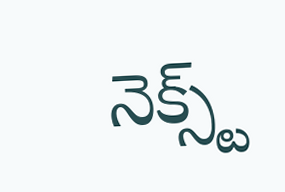నెక్స్ట్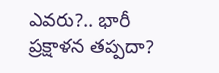ఎవరు?.. భారీ ప్రక్షాళన తప్పదా?